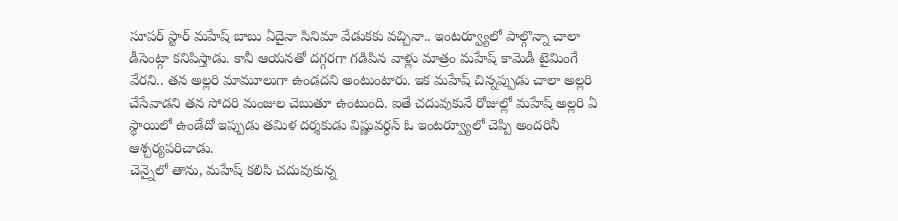సూపర్ స్టార్ మహేష్ బాబు ఏదైనా సినిమా వేడుకకు వచ్చినా.. ఇంటర్వ్యూలో పాల్గొన్నా చాలా డీసెంట్గా కనిపిస్తాడు. కానీ ఆయనతో దగ్గరగా గడిపిన వాళ్లు మాత్రం మహేష్ కామెడీ టైమింగే వేరని.. తన అల్లరి మామూలుగా ఉండదని అంటుంటారు. ఇక మహేష్ చిన్నప్పుడు చాలా అల్లరి చేసేవాడని తన సోదరి మంజుల చెబుతూ ఉంటుంది. ఐతే చదువుకునే రోజుల్లో మహేష్ అల్లరి ఏ స్థాయిలో ఉండేదో ఇప్పుడు తమిళ దర్శకుడు విష్ణువర్ధన్ ఓ ఇంటర్వ్యూలో చెప్పి అందరినీ ఆశ్చర్యపరిచాడు.
చెన్నైలో తాను, మహేష్ కలిసి చదువుకున్న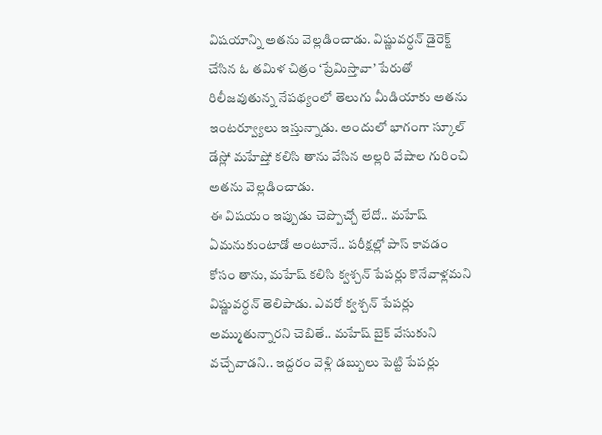విషయాన్ని అతను వెల్లడించాడు. విష్ణువర్ధన్ డైరెక్ట్ చేసిన ఓ తమిళ చిత్రం ‘ప్రేమిస్తావా’ పేరుతో రిలీజవుతున్న నేపథ్యంలో తెలుగు మీడియాకు అతను ఇంటర్వ్యూలు ఇస్తున్నాడు. అందులో భాగంగా స్కూల్ డేస్లో మహేష్తో కలిసి తాను వేసిన అల్లరి వేషాల గురించి అతను వెల్లడించాడు.
ఈ విషయం ఇప్పుడు చెప్పొచ్చో లేదో.. మహేష్ ఏమనుకుంటాడో అంటూనే.. పరీక్షల్లో పాస్ కావడం కోసం తాను, మహేష్ కలిసి క్వశ్చన్ పేపర్లు కొనేవాళ్లమని విష్ణువర్ధన్ తెలిపాడు. ఎవరో క్వశ్చన్ పేపర్లు అమ్ముతున్నారని చెబితే.. మహేష్ బైక్ వేసుకుని వచ్చేవాడని.. ఇద్దరం వెళ్లి డబ్బులు పెట్టి పేపర్లు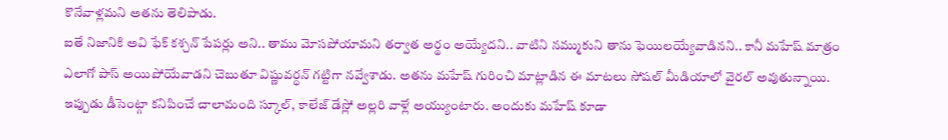కొనేవాళ్లమని అతను తెలిపాడు.
ఐతే నిజానికి అవి ఫేక్ కశ్చన్ పేపర్లు అని.. తాము మోసపోయామని తర్వాత అర్థం అయ్యేదని.. వాటిని నమ్ముకుని తాను ఫెయిలయ్యేవాడినని.. కానీ మహేష్ మాత్రం ఎలాగో పాస్ అయిపోయేవాడని చెబుతూ విష్ణువర్ధన్ గట్టిగా నవ్వేశాడు. అతను మహేష్ గురించి మాట్లాడిన ఈ మాటలు సోషల్ మీడియాలో వైరల్ అవుతున్నాయి.
ఇప్పుడు డీసెంట్గా కనిపించే చాలామంది స్కూల్, కాలేజ్ డేస్లో అల్లరి వాళ్లే అయ్యుంటారు. అందుకు మహేష్ కూడా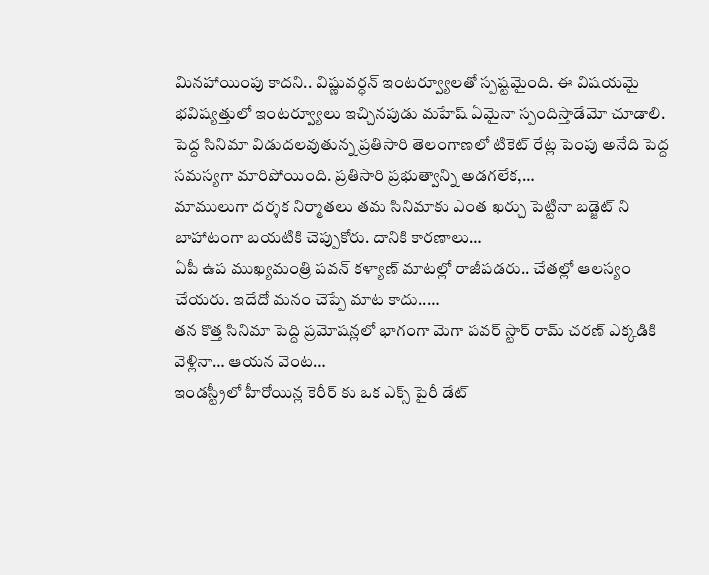మినహాయింపు కాదని.. విష్ణువర్ధన్ ఇంటర్వ్యూలతో స్పష్టమైంది. ఈ విషయమై భవిష్యత్తులో ఇంటర్వ్యూలు ఇచ్చినపుడు మహేష్ ఏమైనా స్పందిస్తాడేమో చూడాలి.
పెద్ద సినిమా విడుదలవుతున్న ప్రతిసారి తెలంగాణలో టికెట్ రేట్ల పెంపు అనేది పెద్ద సమస్యగా మారిపోయింది. ప్రతిసారి ప్రభుత్వాన్ని అడగలేక,…
మాములుగా దర్శక నిర్మాతలు తమ సినిమాకు ఎంత ఖర్చు పెట్టినా బడ్జెట్ ని బాహాటంగా బయటికి చెప్పుకోరు. దానికి కారణాలు…
ఏపీ ఉప ముఖ్యమంత్రి పవన్ కళ్యాణ్ మాటల్లో రాజీపడరు.. చేతల్లో ఆలస్యం చేయరు. ఇదేదో మనం చెప్పే మాట కాదు..…
తన కొత్త సినిమా పెద్ది ప్రమోషన్లలో భాగంగా మెగా పవర్ స్టార్ రామ్ చరణ్ ఎక్కడికి వెళ్లినా… ఆయన వెంట…
ఇండస్ట్రీలో హీరోయిన్ల కెరీర్ కు ఒక ఎక్స్ పైరీ డేట్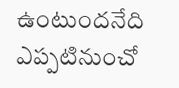ఉంటుందనేది ఎప్పటినుంచో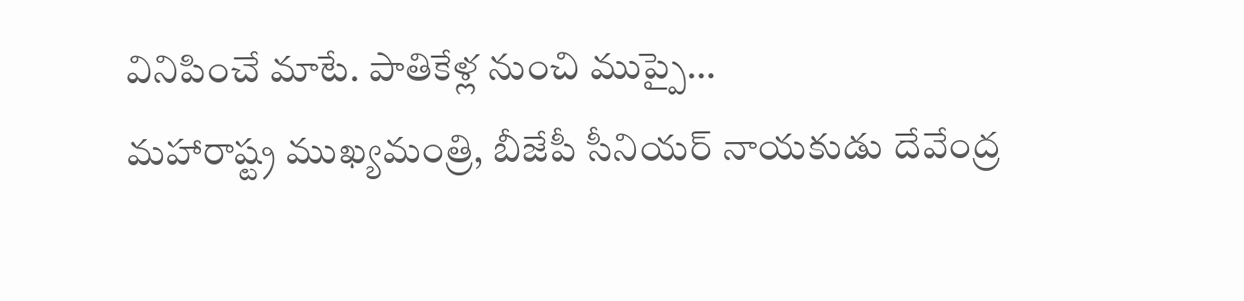వినిపించే మాటే. పాతికేళ్ల నుంచి ముప్పై…
మహారాష్ట్ర ముఖ్యమంత్రి, బీజేపీ సీనియర్ నాయకుడు దేవేంద్ర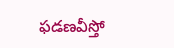ఫడణవీస్తో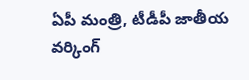ఏపీ మంత్రి, టీడీపీ జాతీయ వర్కింగ్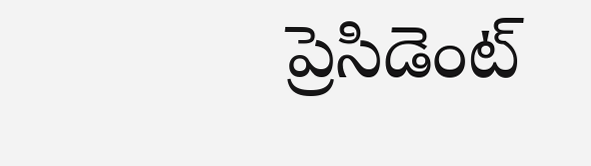ప్రెసిడెంట్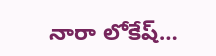నారా లోకేష్…